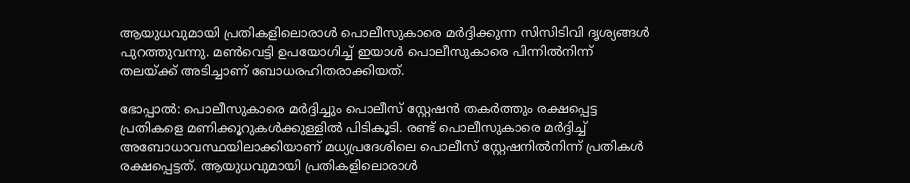ആയുധവുമായി പ്രതികളിലൊരാള്‍ പൊലീസുകാരെ മര്‍ദ്ദിക്കുന്ന സിസിടിവി ദൃശ്യങ്ങള്‍ പുറത്തുവന്നു. മണ്‍വെട്ടി ഉപയോഗിച്ച് ഇയാള്‍ പൊലീസുകാരെ പിന്നില്‍നിന്ന് തലയ്ക്ക് അടിച്ചാണ് ബോധരഹിതരാക്കിയത്.

ഭോപ്പാല്‍: പൊലീസുകാരെ മര്‍ദ്ദിച്ചും പൊലീസ് സ്റ്റേഷന്‍ തകര്‍ത്തും രക്ഷപ്പെട്ട പ്രതികളെ മണിക്കൂറുകള്‍ക്കുള്ളില്‍ പിടികൂടി. രണ്ട് പൊലീസുകാരെ മര്‍ദ്ദിച്ച് അബോധാവസ്ഥയിലാക്കിയാണ് മധ്യപ്രദേശിലെ പൊലീസ് സ്റ്റേഷനില്‍നിന്ന് പ്രതികള്‍ രക്ഷപ്പെട്ടത്. ആയുധവുമായി പ്രതികളിലൊരാള്‍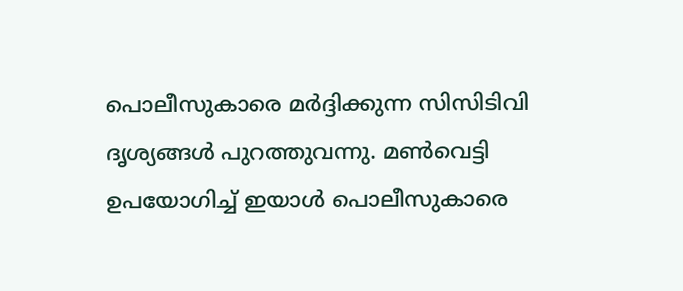പൊലീസുകാരെ മര്‍ദ്ദിക്കുന്ന സിസിടിവി ദൃശ്യങ്ങള്‍ പുറത്തുവന്നു. മണ്‍വെട്ടി ഉപയോഗിച്ച് ഇയാള്‍ പൊലീസുകാരെ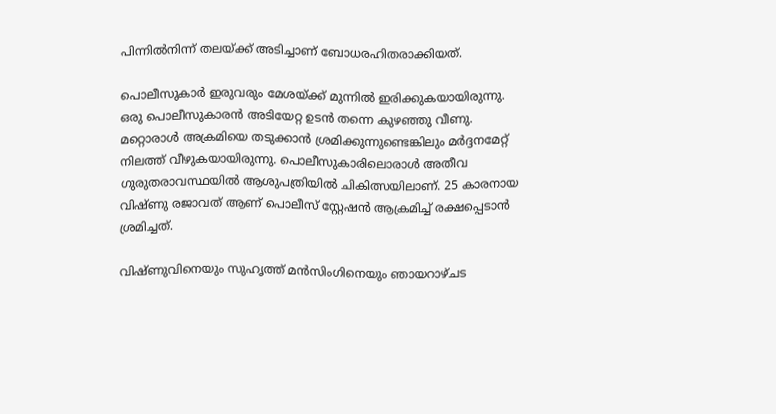പിന്നില്‍നിന്ന് തലയ്ക്ക് അടിച്ചാണ് ബോധരഹിതരാക്കിയത്.

പൊലീസുകാര്‍ ഇരുവരും മേശയ്ക്ക് മുന്നില്‍ ഇരിക്കുകയായിരുന്നു. ഒരു പൊലീസുകാരന്‍ അടിയേറ്റ ഉടന്‍ തന്നെ കുഴഞ്ഞു വീണു. മറ്റൊരാള്‍ അക്രമിയെ തടുക്കാന്‍ ശ്രമിക്കുന്നുണ്ടെങ്കിലും മര്‍ദ്ദനമേറ്റ് നിലത്ത് വീഴുകയായിരുന്നു. പൊലീസുകാരിലൊരാള്‍ അതീവ ഗുരുതരാവസ്ഥയില്‍ ആശുപത്രിയില്‍ ചികിത്സയിലാണ്. 25 കാരനായ വിഷ്ണു രജാവത് ആണ് പൊലീസ് സ്റ്റേഷന്‍ ആക്രമിച്ച് രക്ഷപ്പെടാന്‍ ശ്രമിച്ചത്.

വിഷ്ണുവിനെയും സുഹൃത്ത് മന്‍സിംഗിനെയും ഞായറാഴ്ചട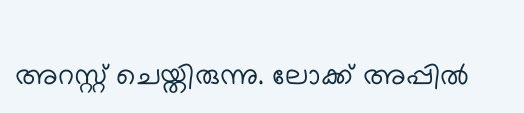അറസ്റ്റ് ചെയ്തിരുന്നു. ലോക്ക് അപ്പില്‍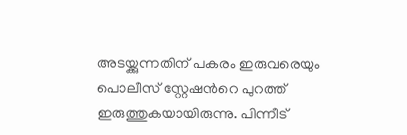അടയ്ക്കുന്നതിന് പകരം ഇരുവരെയും പൊലീസ് സ്റ്റേഷന്‍റെ പുറത്ത് ഇരുത്തുകയായിരുന്നു. പിന്നീട്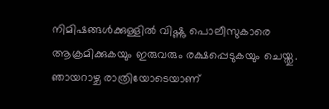നിമിഷങ്ങള്‍ക്കുള്ളില്‍ വിഷ്ണു പൊലീസുകാരെ ആക്രമിക്കുകയും ഇരുവരും രക്ഷപ്പെടുകയും ചെയ്തു. ഞായറാഴ്ച രാത്രിയോടെയാണ്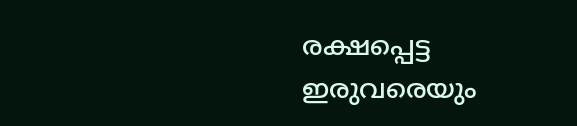രക്ഷപ്പെട്ട ഇരുവരെയും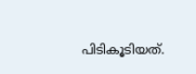പിടികൂടിയത്.